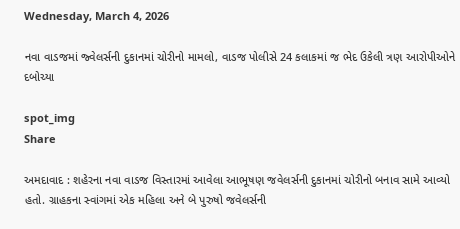Wednesday, March 4, 2026

નવા વાડજમાં જ્વેલર્સની દુકાનમાં ચોરીનો મામલો, વાડજ પોલીસે 24 કલાકમાં જ ભેદ ઉકેલી ત્રણ આરોપીઓને દબોચ્યા

spot_img
Share

અમદાવાદ : શહેરના નવા વાડજ વિસ્તારમાં આવેલા આભૂષણ જવેલર્સની દુકાનમાં ચોરીનો બનાવ સામે આવ્યો હતો. ગ્રાહકના સ્વાંગમાં એક મહિલા અને બે પુરુષો જવેલર્સની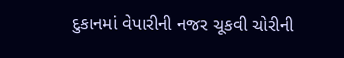દુકાનમાં વેપારીની નજર ચૂકવી ચોરીની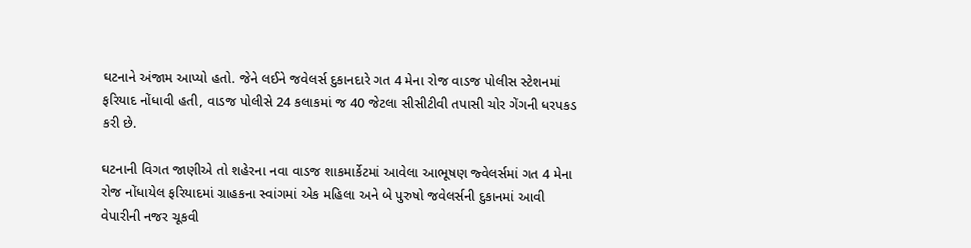ઘટનાને અંજામ આપ્યો હતો. જેને લઈને જવેલર્સ દુકાનદારે ગત 4 મેના રોજ વાડજ પોલીસ સ્ટેશનમાં ફરિયાદ નોંધાવી હતી, વાડજ પોલીસે 24 કલાકમાં જ 40 જેટલા સીસીટીવી તપાસી ચોર ગેંગની ધરપકડ કરી છે.

ઘટનાની વિગત જાણીએ તો શહેરના નવા વાડજ શાકમાર્કેટમાં આવેલા આભૂષણ જ્વેલર્સમાં ગત 4 મેના રોજ નોંધાયેલ ફરિયાદમાં ગ્રાહકના સ્વાંગમાં એક મહિલા અને બે પુરુષો જવેલર્સની દુકાનમાં આવી વેપારીની નજર ચૂકવી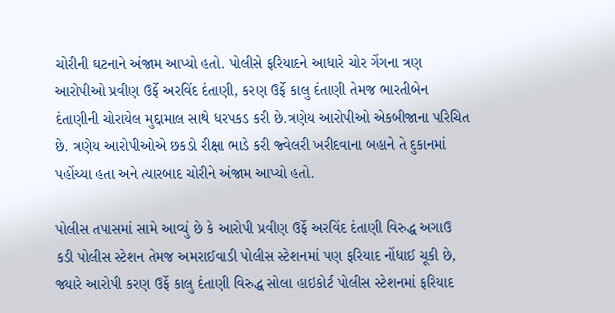ચોરીની ઘટનાને અંજામ આપ્યો હતો. પોલીસે ફરિયાદને આધારે ચોર ગેંગના ત્રણ આરોપીઓ પ્રવીણ ઉર્ફે અરવિંદ દંતાણી, કરણ ઉર્ફે કાલુ દંતાણી તેમજ ભારતીબેન દંતાણીની ચોરાયેલ મુદ્દામાલ સાથે ધરપકડ કરી છે.ત્રણેય આરોપીઓ એકબીજાના પરિચિત છે. ત્રણેય આરોપીઓએ છકડો રીક્ષા ભાડે કરી જ્વેલરી ખરીદવાના બહાને તે દુકાનમાં પહોંચ્યા હતા અને ત્યારબાદ ચોરીને અંજામ આપ્યો હતો.

પોલીસ તપાસમાં સામે આવ્યું છે કે આરોપી પ્રવીણ ઉર્ફે અરવિંદ દંતાણી વિરુદ્ધ અગાઉ કડી પોલીસ સ્ટેશન તેમજ અમરાઈવાડી પોલીસ સ્ટેશનમાં પણ ફરિયાદ નોંધાઈ ચૂકી છે, જ્યારે આરોપી કરણ ઉર્ફે કાલુ દંતાણી વિરુદ્ધ સોલા હાઇકોર્ટ પોલીસ સ્ટેશનમાં ફરિયાદ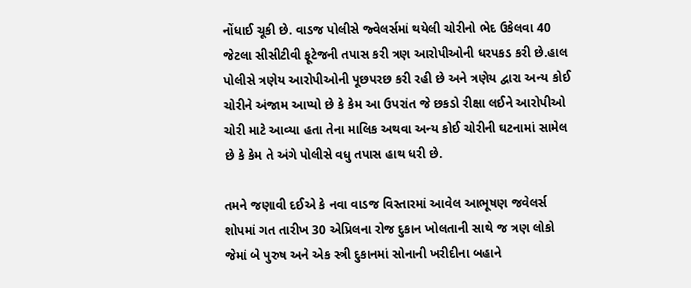નોંધાઈ ચૂકી છે. વાડજ પોલીસે જ્વેલર્સમાં થયેલી ચોરીનો ભેદ ઉકેલવા 40 જેટલા સીસીટીવી ફૂટેજની તપાસ કરી ત્રણ આરોપીઓની ધરપકડ કરી છે.હાલ પોલીસે ત્રણેય આરોપીઓની પૂછપરછ કરી રહી છે અને ત્રણેય દ્વારા અન્ય કોઈ ચોરીને અંજામ આપ્યો છે કે કેમ આ ઉપરાંત જે છકડો રીક્ષા લઈને આરોપીઓ ચોરી માટે આવ્યા હતા તેના માલિક અથવા અન્ય કોઈ ચોરીની ઘટનામાં સામેલ છે કે કેમ તે અંગે પોલીસે વધુ તપાસ હાથ ધરી છે.

તમને જણાવી દઈએ કે નવા વાડજ વિસ્તારમાં આવેલ આભૂષણ જવેલર્સ શોપમાં ગત તારીખ 30 એપ્રિલના રોજ દુકાન ખોલતાની સાથે જ ત્રણ લોકો જેમાં બે પુરુષ અને એક સ્ત્રી દુકાનમાં સોનાની ખરીદીના બહાને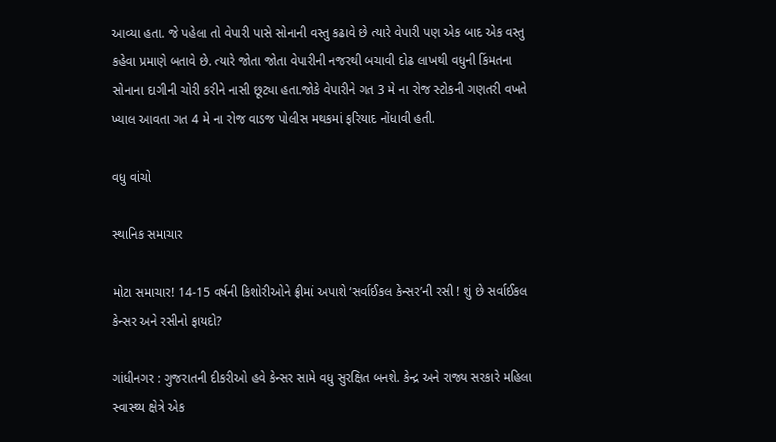આવ્યા હતા. જે પહેલા તો વેપારી પાસે સોનાની વસ્તુ કઢાવે છે ત્યારે વેપારી પણ એક બાદ એક વસ્તુ કહેવા પ્રમાણે બતાવે છે. ત્યારે જોતા જોતા વેપારીની નજરથી બચાવી દોઢ લાખથી વધુની કિંમતના સોનાના દાગીની ચોરી કરીને નાસી છૂટ્યા હતા.જોકે વેપારીને ગત 3 મે ના રોજ સ્ટોકની ગણતરી વખતે ખ્યાલ આવતા ગત 4 મે ના રોજ વાડજ પોલીસ મથકમાં ફરિયાદ નોંધાવી હતી.

વધુ વાંચો

સ્થાનિક સમાચાર

મોટા સમાચાર! 14-15 વર્ષની કિશોરીઓને ફ્રીમાં અપાશે ‘સર્વાઈકલ કેન્સર’ની રસી ! શું છે સર્વાઈકલ કેન્સર અને રસીનો ફાયદો?

ગાંધીનગર : ગુજરાતની દીકરીઓ હવે કેન્સર સામે વધુ સુરક્ષિત બનશે. કેન્દ્ર અને રાજ્ય સરકારે મહિલા સ્વાસ્થ્ય ક્ષેત્રે એક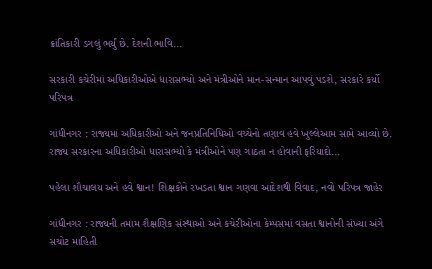ક્રાંતિકારી ડગલું ભર્યું છે. દેશની ભાવિ...

સરકારી કચેરીમાં અધિકારીઓએ ધારાસભ્યો અને મંત્રીઓને માન-સન્માન આપવું પડશે, સરકારે કર્યો પરિપત્ર

ગાંધીનગર : રાજ્યમાં અધિકારીઓ અને જનપ્રતિનિધિઓ વચ્ચેનો તણાવ હવે ખુલ્લેઆમ સામે આવ્યો છે. રાજ્ય સરકારના અધિકારીઓ ધારાસભ્યો કે મંત્રીઓને પણ ગાઠતા ન હોવાની ફરિયાદો...

પહેલા શૌચાલય અને હવે શ્વાન! શિક્ષકોને રખડતા શ્વાન ગણવા આદેશથી વિવાદ, નવો પરિપત્ર જાહેર

ગાંધીનગર : રાજ્યની તમામ શૈક્ષણિક સંસ્થાઓ અને કચેરીઓના કેમ્પસમાં વસતા શ્વાનોની સંખ્યા અંગે સચોટ માહિતી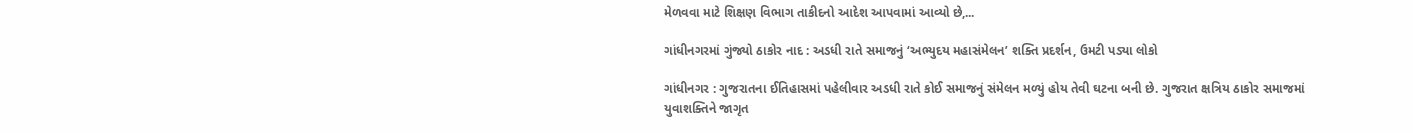મેળવવા માટે શિક્ષણ વિભાગ તાકીદનો આદેશ આપવામાં આવ્યો છે,...

ગાંધીનગરમાં ગુંજ્યો ઠાકોર નાદ : અડધી રાતે સમાજનું ‘અભ્યુદય મહાસંમેલન’ શક્તિ પ્રદર્શન, ઉમટી પડ્યા લોકો

ગાંધીનગર : ગુજરાતના ઈતિહાસમાં પહેલીવાર અડધી રાતે કોઈ સમાજનું સંમેલન મળ્યું હોય તેવી ઘટના બની છે. ગુજરાત ક્ષત્રિય ઠાકોર સમાજમાં યુવાશક્તિને જાગૃત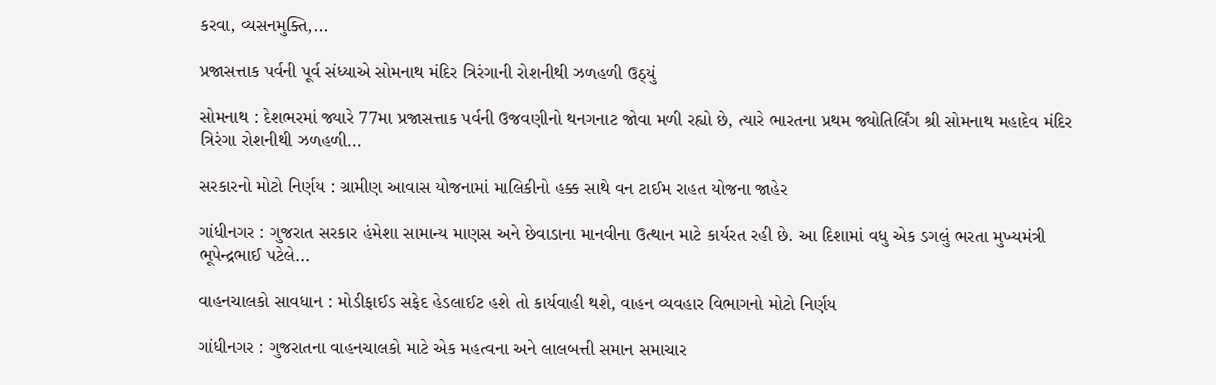કરવા, વ્યસનમુક્તિ,...

પ્રજાસત્તાક પર્વની પૂર્વ સંધ્યાએ સોમનાથ મંદિર ત્રિરંગાની રોશનીથી ઝળહળી ઉઠ્યું

સોમનાથ : દેશભરમાં જ્યારે 77મા પ્રજાસત્તાક પર્વની ઉજવણીનો થનગનાટ જોવા મળી રહ્યો છે, ત્યારે ભારતના પ્રથમ જ્યોતિર્લિંગ શ્રી સોમનાથ મહાદેવ મંદિર ત્રિરંગા રોશનીથી ઝળહળી...

સરકારનો મોટો નિર્ણય : ગ્રામીણ આવાસ યોજનામાં માલિકીનો હક્ક સાથે વન ટાઈમ રાહત યોજના જાહેર

ગાંધીનગર : ગુજરાત સરકાર હંમેશા સામાન્ય માણસ અને છેવાડાના માનવીના ઉત્થાન માટે કાર્યરત રહી છે. આ દિશામાં વધુ એક ડગલું ભરતા મુખ્યમંત્રી ભૂપેન્દ્રભાઈ પટેલે...

વાહનચાલકો સાવધાન : મોડીફાઈડ સફેદ હેડલાઈટ હશે તો કાર્યવાહી થશે, વાહન વ્યવહાર વિભાગનો મોટો નિર્ણય

ગાંધીનગર : ગુજરાતના વાહનચાલકો માટે એક મહત્વના અને લાલબત્તી સમાન સમાચાર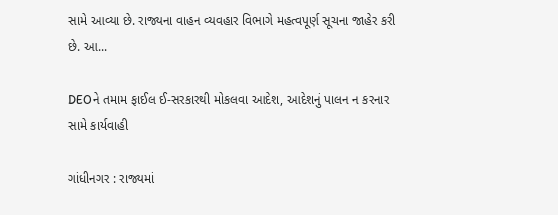સામે આવ્યા છે. રાજ્યના વાહન વ્યવહાર વિભાગે મહત્વપૂર્ણ સૂચના જાહેર કરી છે. આ...

DEOને તમામ ફાઈલ ઈ-સરકારથી મોકલવા આદેશ, આદેશનું પાલન ન કરનાર સામે કાર્યવાહી

ગાંધીનગર : રાજ્યમાં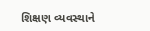શિક્ષણ વ્યવસ્થાને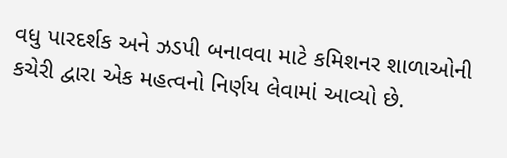વધુ પારદર્શક અને ઝડપી બનાવવા માટે કમિશનર શાળાઓની કચેરી દ્વારા એક મહત્વનો નિર્ણય લેવામાં આવ્યો છે.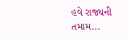હવે રાજ્યની તમામ...